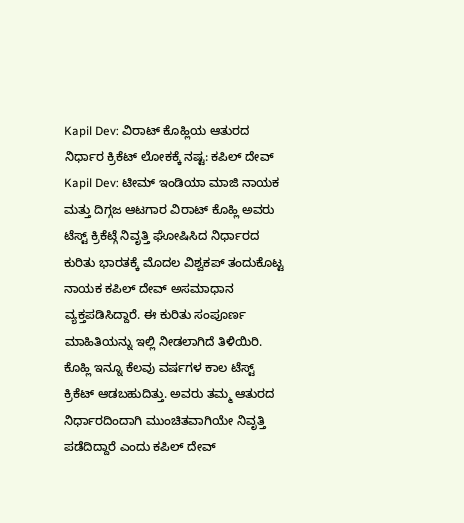Kapil Dev: ವಿರಾಟ್ ಕೊಹ್ಲಿಯ ಆತುರದ ನಿರ್ಧಾರ ಕ್ರಿಕೆಟ್ ಲೋಕಕ್ಕೆ ನಷ್ಟ: ಕಪಿಲ್ ದೇವ್
Kapil Dev: ಟೀಮ್ ಇಂಡಿಯಾ ಮಾಜಿ ನಾಯಕ ಮತ್ತು ದಿಗ್ಗಜ ಆಟಗಾರ ವಿರಾಟ್ ಕೊಹ್ಲಿ ಅವರು ಟೆಸ್ಟ್ ಕ್ರಿಕೆಟ್ಗೆ ನಿವೃತ್ತಿ ಘೋಷಿಸಿದ ನಿರ್ಧಾರದ ಕುರಿತು ಭಾರತಕ್ಕೆ ಮೊದಲ ವಿಶ್ವಕಪ್ ತಂದುಕೊಟ್ಟ ನಾಯಕ ಕಪಿಲ್ ದೇವ್ ಅಸಮಾಧಾನ ವ್ಯಕ್ತಪಡಿಸಿದ್ದಾರೆ. ಈ ಕುರಿತು ಸಂಪೂರ್ಣ ಮಾಹಿತಿಯನ್ನು ಇಲ್ಲಿ ನೀಡಲಾಗಿದೆ ತಿಳಿಯಿರಿ.
ಕೊಹ್ಲಿ ಇನ್ನೂ ಕೆಲವು ವರ್ಷಗಳ ಕಾಲ ಟೆಸ್ಟ್ ಕ್ರಿಕೆಟ್ ಆಡಬಹುದಿತ್ತು. ಅವರು ತಮ್ಮ ಆತುರದ ನಿರ್ಧಾರದಿಂದಾಗಿ ಮುಂಚಿತವಾಗಿಯೇ ನಿವೃತ್ತಿ ಪಡೆದಿದ್ದಾರೆ ಎಂದು ಕಪಿಲ್ ದೇವ್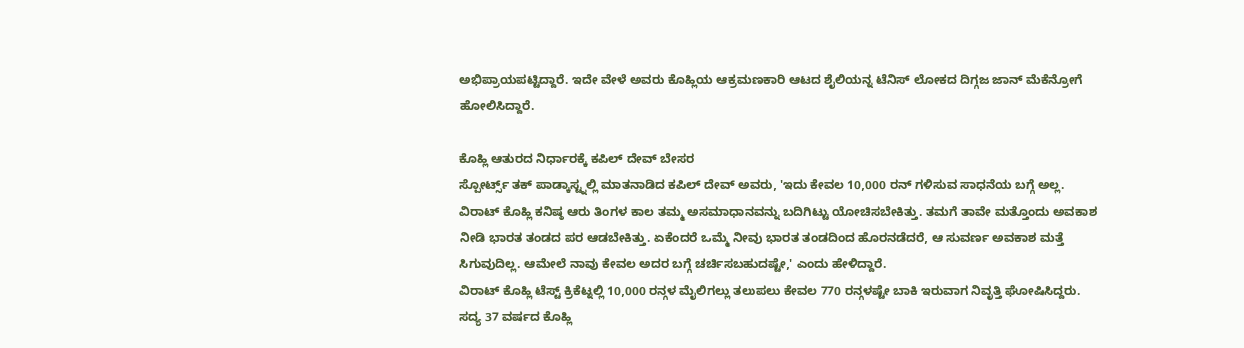ಅಭಿಪ್ರಾಯಪಟ್ಟಿದ್ದಾರೆ. ಇದೇ ವೇಳೆ ಅವರು ಕೊಹ್ಲಿಯ ಆಕ್ರಮಣಕಾರಿ ಆಟದ ಶೈಲಿಯನ್ನ ಟೆನಿಸ್ ಲೋಕದ ದಿಗ್ಗಜ ಜಾನ್ ಮೆಕೆನ್ರೋಗೆ ಹೋಲಿಸಿದ್ದಾರೆ.

ಕೊಹ್ಲಿ ಆತುರದ ನಿರ್ಧಾರಕ್ಕೆ ಕಪಿಲ್ ದೇವ್ ಬೇಸರ
ಸ್ಪೋರ್ಟ್ಸ್ ತಕ್ ಪಾಡ್ಕಾಸ್ಟ್ನಲ್ಲಿ ಮಾತನಾಡಿದ ಕಪಿಲ್ ದೇವ್ ಅವರು, 'ಇದು ಕೇವಲ 10,000 ರನ್ ಗಳಿಸುವ ಸಾಧನೆಯ ಬಗ್ಗೆ ಅಲ್ಲ. ವಿರಾಟ್ ಕೊಹ್ಲಿ ಕನಿಷ್ಠ ಆರು ತಿಂಗಳ ಕಾಲ ತಮ್ಮ ಅಸಮಾಧಾನವನ್ನು ಬದಿಗಿಟ್ಟು ಯೋಚಿಸಬೇಕಿತ್ತು. ತಮಗೆ ತಾವೇ ಮತ್ತೊಂದು ಅವಕಾಶ ನೀಡಿ ಭಾರತ ತಂಡದ ಪರ ಆಡಬೇಕಿತ್ತು. ಏಕೆಂದರೆ ಒಮ್ಮೆ ನೀವು ಭಾರತ ತಂಡದಿಂದ ಹೊರನಡೆದರೆ, ಆ ಸುವರ್ಣ ಅವಕಾಶ ಮತ್ತೆ ಸಿಗುವುದಿಲ್ಲ. ಆಮೇಲೆ ನಾವು ಕೇವಲ ಅದರ ಬಗ್ಗೆ ಚರ್ಚಿಸಬಹುದಷ್ಟೇ,' ಎಂದು ಹೇಳಿದ್ದಾರೆ.
ವಿರಾಟ್ ಕೊಹ್ಲಿ ಟೆಸ್ಟ್ ಕ್ರಿಕೆಟ್ನಲ್ಲಿ 10,000 ರನ್ಗಳ ಮೈಲಿಗಲ್ಲು ತಲುಪಲು ಕೇವಲ 770 ರನ್ಗಳಷ್ಟೇ ಬಾಕಿ ಇರುವಾಗ ನಿವೃತ್ತಿ ಘೋಷಿಸಿದ್ದರು. ಸದ್ಯ 37 ವರ್ಷದ ಕೊಹ್ಲಿ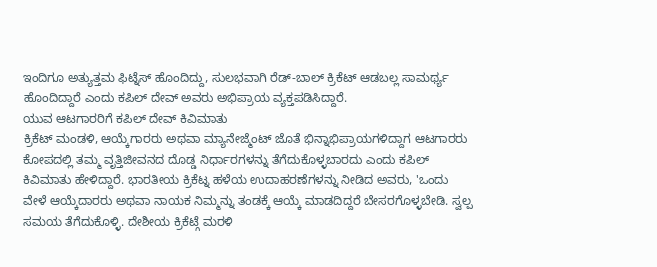ಇಂದಿಗೂ ಅತ್ಯುತ್ತಮ ಫಿಟ್ನೆಸ್ ಹೊಂದಿದ್ದು, ಸುಲಭವಾಗಿ ರೆಡ್-ಬಾಲ್ ಕ್ರಿಕೆಟ್ ಆಡಬಲ್ಲ ಸಾಮರ್ಥ್ಯ ಹೊಂದಿದ್ದಾರೆ ಎಂದು ಕಪಿಲ್ ದೇವ್ ಅವರು ಅಭಿಪ್ರಾಯ ವ್ಯಕ್ತಪಡಿಸಿದ್ದಾರೆ.
ಯುವ ಆಟಗಾರರಿಗೆ ಕಪಿಲ್ ದೇವ್ ಕಿವಿಮಾತು
ಕ್ರಿಕೆಟ್ ಮಂಡಳಿ, ಆಯ್ಕೆಗಾರರು ಅಥವಾ ಮ್ಯಾನೇಜ್ಮೆಂಟ್ ಜೊತೆ ಭಿನ್ನಾಭಿಪ್ರಾಯಗಳಿದ್ದಾಗ ಆಟಗಾರರು ಕೋಪದಲ್ಲಿ ತಮ್ಮ ವೃತ್ತಿಜೀವನದ ದೊಡ್ಡ ನಿರ್ಧಾರಗಳನ್ನು ತೆಗೆದುಕೊಳ್ಳಬಾರದು ಎಂದು ಕಪಿಲ್ ಕಿವಿಮಾತು ಹೇಳಿದ್ದಾರೆ. ಭಾರತೀಯ ಕ್ರಿಕೆಟ್ನ ಹಳೆಯ ಉದಾಹರಣೆಗಳನ್ನು ನೀಡಿದ ಅವರು, 'ಒಂದು ವೇಳೆ ಆಯ್ಕೆದಾರರು ಅಥವಾ ನಾಯಕ ನಿಮ್ಮನ್ನು ತಂಡಕ್ಕೆ ಆಯ್ಕೆ ಮಾಡದಿದ್ದರೆ ಬೇಸರಗೊಳ್ಳಬೇಡಿ. ಸ್ವಲ್ಪ ಸಮಯ ತೆಗೆದುಕೊಳ್ಳಿ. ದೇಶೀಯ ಕ್ರಿಕೆಟ್ಗೆ ಮರಳಿ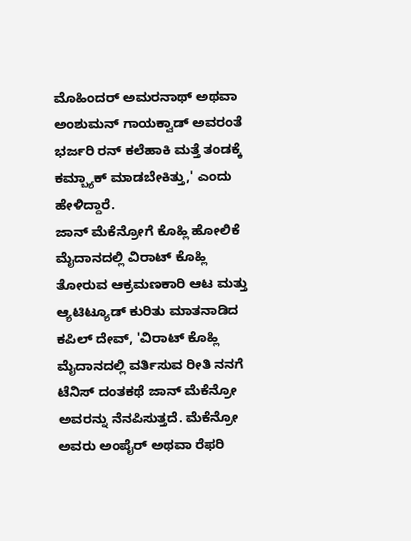ಮೊಹಿಂದರ್ ಅಮರನಾಥ್ ಅಥವಾ ಅಂಶುಮನ್ ಗಾಯಕ್ವಾಡ್ ಅವರಂತೆ ಭರ್ಜರಿ ರನ್ ಕಲೆಹಾಕಿ ಮತ್ತೆ ತಂಡಕ್ಕೆ ಕಮ್ಬ್ಯಾಕ್ ಮಾಡಬೇಕಿತ್ತು,' ಎಂದು ಹೇಳಿದ್ದಾರೆ.
ಜಾನ್ ಮೆಕೆನ್ರೋಗೆ ಕೊಹ್ಲಿ ಹೋಲಿಕೆ
ಮೈದಾನದಲ್ಲಿ ವಿರಾಟ್ ಕೊಹ್ಲಿ ತೋರುವ ಆಕ್ರಮಣಕಾರಿ ಆಟ ಮತ್ತು ಆ್ಯಟಿಟ್ಯೂಡ್ ಕುರಿತು ಮಾತನಾಡಿದ ಕಪಿಲ್ ದೇವ್, 'ವಿರಾಟ್ ಕೊಹ್ಲಿ ಮೈದಾನದಲ್ಲಿ ವರ್ತಿಸುವ ರೀತಿ ನನಗೆ ಟೆನಿಸ್ ದಂತಕಥೆ ಜಾನ್ ಮೆಕೆನ್ರೋ ಅವರನ್ನು ನೆನಪಿಸುತ್ತದೆ. ಮೆಕೆನ್ರೋ ಅವರು ಅಂಪೈರ್ ಅಥವಾ ರೆಫರಿ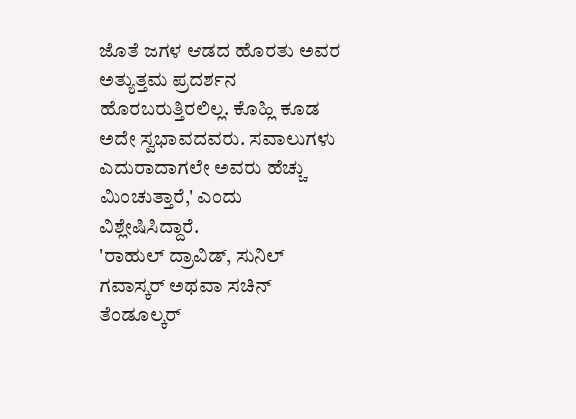ಜೊತೆ ಜಗಳ ಆಡದ ಹೊರತು ಅವರ ಅತ್ಯುತ್ತಮ ಪ್ರದರ್ಶನ ಹೊರಬರುತ್ತಿರಲಿಲ್ಲ. ಕೊಹ್ಲಿ ಕೂಡ ಅದೇ ಸ್ವಭಾವದವರು. ಸವಾಲುಗಳು ಎದುರಾದಾಗಲೇ ಅವರು ಹೆಚ್ಚು ಮಿಂಚುತ್ತಾರೆ,' ಎಂದು ವಿಶ್ಲೇಷಿಸಿದ್ದಾರೆ.
'ರಾಹುಲ್ ದ್ರಾವಿಡ್, ಸುನಿಲ್ ಗವಾಸ್ಕರ್ ಅಥವಾ ಸಚಿನ್ ತೆಂಡೂಲ್ಕರ್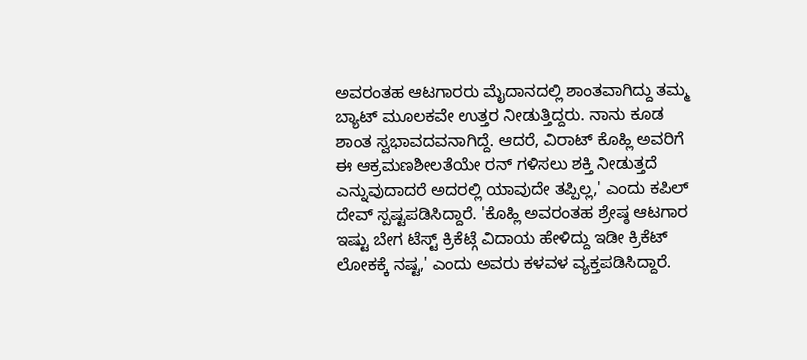ಅವರಂತಹ ಆಟಗಾರರು ಮೈದಾನದಲ್ಲಿ ಶಾಂತವಾಗಿದ್ದು ತಮ್ಮ ಬ್ಯಾಟ್ ಮೂಲಕವೇ ಉತ್ತರ ನೀಡುತ್ತಿದ್ದರು. ನಾನು ಕೂಡ ಶಾಂತ ಸ್ವಭಾವದವನಾಗಿದ್ದೆ. ಆದರೆ, ವಿರಾಟ್ ಕೊಹ್ಲಿ ಅವರಿಗೆ ಈ ಆಕ್ರಮಣಶೀಲತೆಯೇ ರನ್ ಗಳಿಸಲು ಶಕ್ತಿ ನೀಡುತ್ತದೆ ಎನ್ನುವುದಾದರೆ ಅದರಲ್ಲಿ ಯಾವುದೇ ತಪ್ಪಿಲ್ಲ,' ಎಂದು ಕಪಿಲ್ ದೇವ್ ಸ್ಪಷ್ಟಪಡಿಸಿದ್ದಾರೆ. 'ಕೊಹ್ಲಿ ಅವರಂತಹ ಶ್ರೇಷ್ಠ ಆಟಗಾರ ಇಷ್ಟು ಬೇಗ ಟೆಸ್ಟ್ ಕ್ರಿಕೆಟ್ಗೆ ವಿದಾಯ ಹೇಳಿದ್ದು ಇಡೀ ಕ್ರಿಕೆಟ್ ಲೋಕಕ್ಕೆ ನಷ್ಟ,' ಎಂದು ಅವರು ಕಳವಳ ವ್ಯಕ್ತಪಡಿಸಿದ್ದಾರೆ.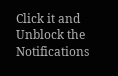Click it and Unblock the Notifications